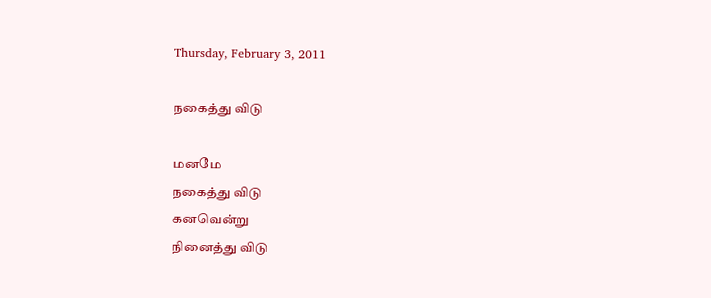Thursday, February 3, 2011

நகைத்து விடு

மனமே
நகைத்து விடு
கனவென்று
நினைத்து விடு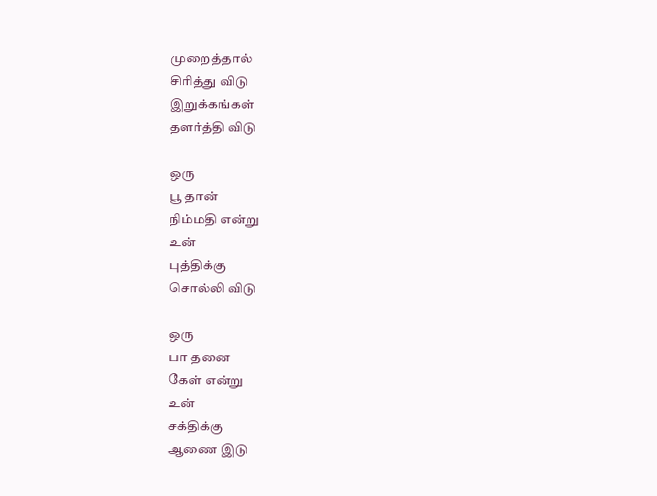முறைத்தால்
சிரித்து விடு
இறுக்கங்கள்
தளர்த்தி விடு

ஒரு
பூ தான்
நிம்மதி என்று
உன்
புத்திக்கு
சொல்லி விடு

ஒரு
பா தனை
கேள் என்று
உன்
சக்திக்கு
ஆணை இடு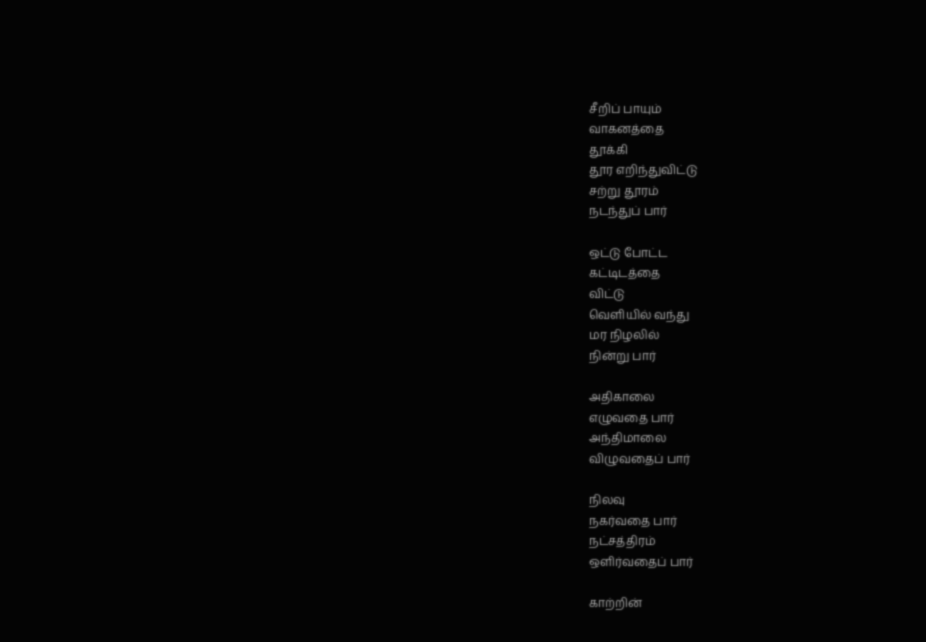சீறிப் பாயும்
வாகனத்தை
தூக்கி
தூர எறிந்துவிட்டு
சற்று தூரம்
நடந்துப் பார்

ஒட்டு போட்ட
கட்டிடத்தை
விட்டு
வெளியில் வந்து
மர நிழலில்
நின்று பார்

அதிகாலை
எழுவதை பார்
அந்திமாலை
விழுவதைப் பார்

நிலவு
நகர்வதை பார்
நட்சத்திரம்
ஒளிர்வதைப் பார்

காற்றின்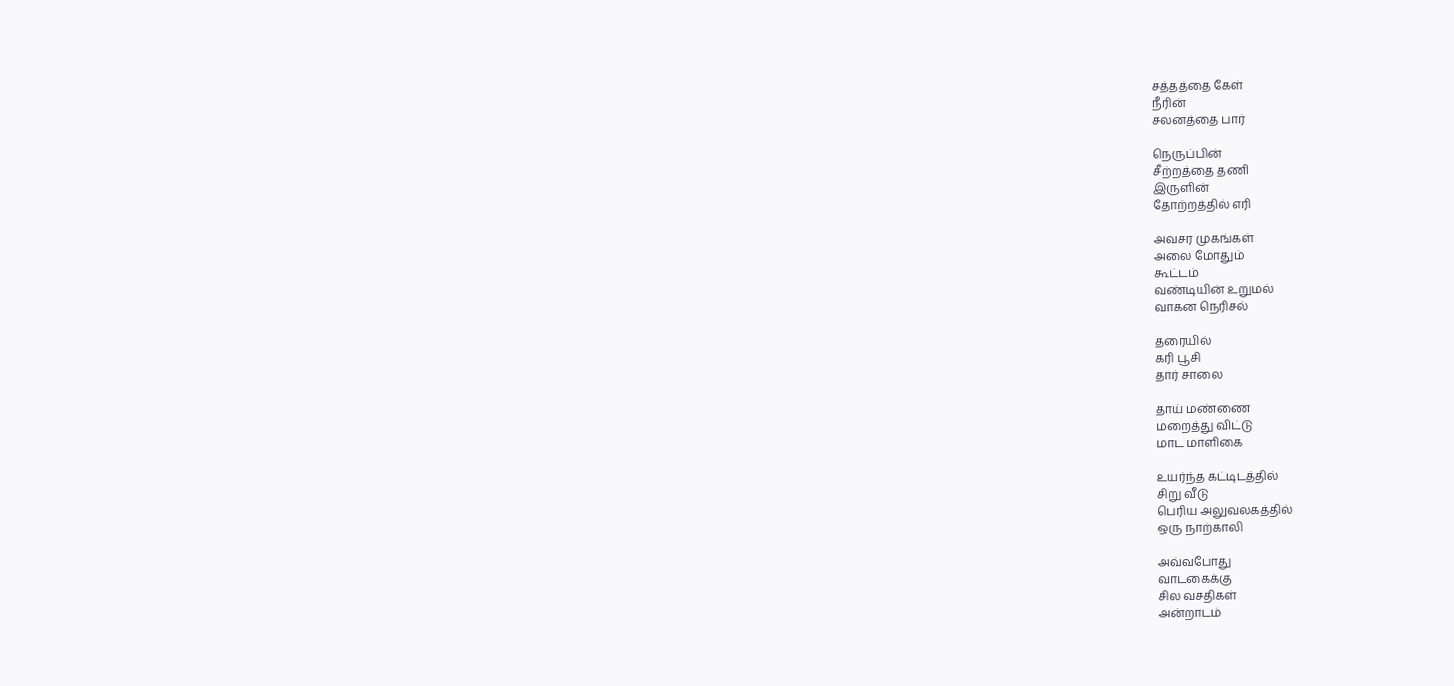சத்தத்தை கேள்
நீரின்
சலனத்தை பார்

நெருப்பின்
சீற்றத்தை தணி
இருளின்
தோற்றத்தில் எரி

அவசர முகங்கள்
அலை மோதும்
கூட்டம்
வண்டியின் உறுமல்
வாகன நெரிசல்

தரையில்
கரி பூசி
தார் சாலை

தாய் மண்ணை
மறைத்து விட்டு
மாட மாளிகை

உயர்ந்த கட்டிடத்தில்
சிறு வீடு
பெரிய அலுவலகத்தில்
ஒரு நாற்காலி

அவ்வபோது
வாடகைக்கு
சில வசதிகள்
அன்றாடம்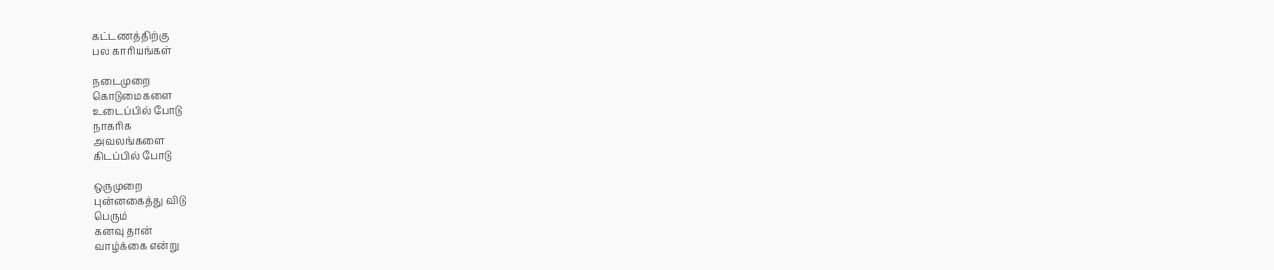கட்டணத்திற்கு
பல காரியங்கள்

நடைமுறை
கொடுமைகளை
உடைப்பில் போடு
நாகரிக
அவலங்களை
கிடப்பில் போடு

ஒருமுறை
புன்னகைத்து விடு
பெரும்
கனவு தான்
வாழ்க்கை என்று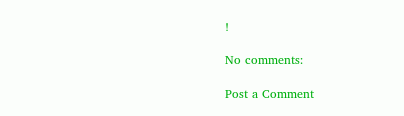!

No comments:

Post a Comment